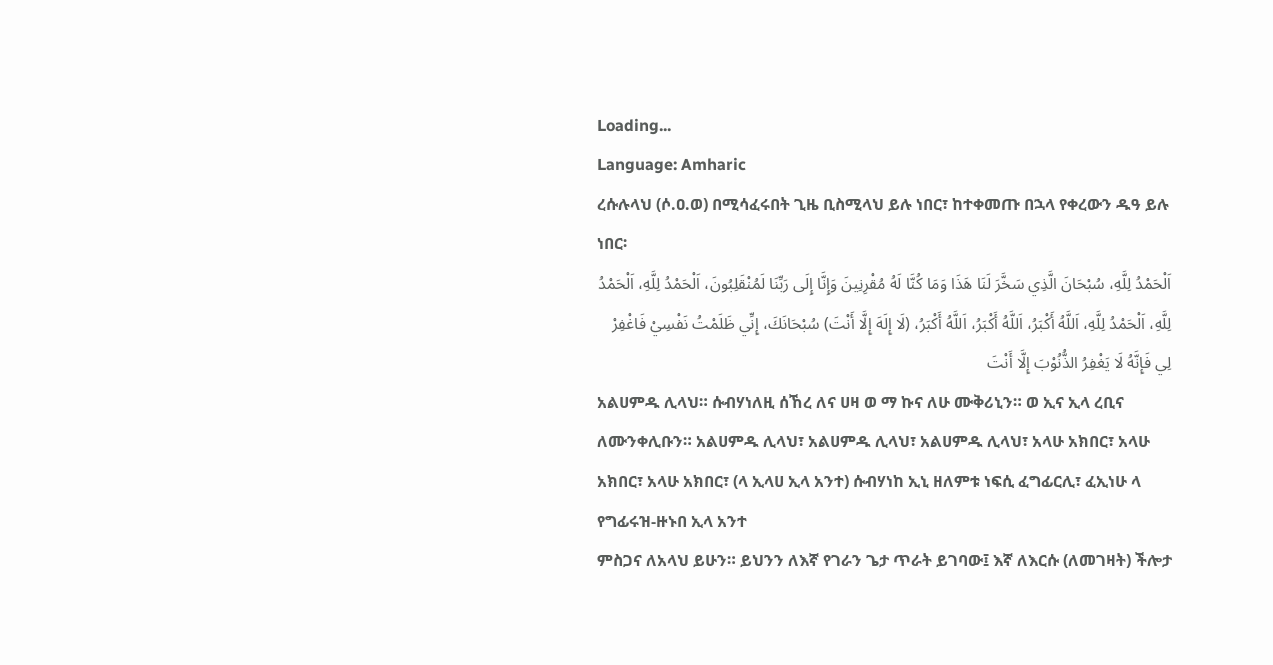Loading...
Language: Amharic
ረሱሉላህ (ሶ.ዐ.ወ) በሚሳፈሩበት ጊዜ ቢስሚላህ ይሉ ነበር፣ ከተቀመጡ በኋላ የቀረውን ዱዓ ይሉ ነበር፡
اَلْحَمْدُ لِلَّهِ، سُبْحَانَ الَّذِي سَخَّرَ لَنَا هَذَا وَمَا كُنَّا لَهُ مُقْرِنِينَ وَإِنَّا إِلَى رَبِّنَا لَمُنْقَلِبُونَ، اَلْحَمْدُ لِلَّهِ، اَلْحَمْدُ لِلَّهِ، اَلْحَمْدُ لِلَّهِ، اَللَّهُ أَكْبَرُ، اَللَّهُ أَكْبَرُ، اَللَّهُ أَكْبَرُ، (لَا إِلَهَ إِلَّا أَنْتَ) سُبْحَانَكَ، إِنِّي ظَلَمْتُ نَفْسِيْ فَاغْفِرْ لِي فَإِنَّهُ لَا يَغْفِرُ الذُّنُوْبَ إِلَّا أَنْتَ
አልሀምዱ ሊላህ። ሱብሃነለዚ ሰኸረ ለና ሀዛ ወ ማ ኩና ለሁ ሙቅሪኒን። ወ ኢና ኢላ ረቢና ለሙንቀሊቡን። አልሀምዱ ሊላህ፣ አልሀምዱ ሊላህ፣ አልሀምዱ ሊላህ፣ አላሁ አክበር፣ አላሁ አክበር፣ አላሁ አክበር፣ (ላ ኢላሀ ኢላ አንተ) ሱብሃነከ ኢኒ ዘለምቱ ነፍሲ ፈግፊርሊ፣ ፈኢነሁ ላ የግፊሩዝ-ዙኑበ ኢላ አንተ
ምስጋና ለአላህ ይሁን። ይህንን ለእኛ የገራን ጌታ ጥራት ይገባው፤ እኛ ለእርሱ (ለመገዛት) ችሎታ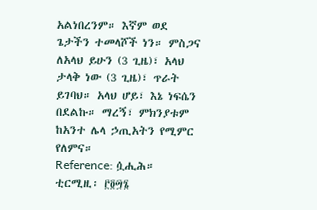አልነበረንም። እኛም ወደ ጌታችን ተመላሾች ነን። ምስጋና ለአላህ ይሁን (3 ጊዜ)፣ አላህ ታላቅ ነው (3 ጊዜ)፣ ጥራት ይገባህ። አላህ ሆይ፣ እኔ ነፍሴን በደልኩ። ማረኝ፣ ምክንያቱም ከአንተ ሌላ ኃጢአትን የሚምር የለምና።
Reference: ሷሒሕ። ቲርሚዚ፡ ፫፬፵፮